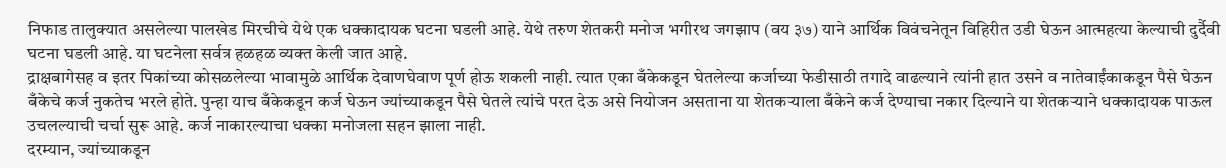निफाड तालुक्यात असलेल्या पालखेड मिरचीचे येथे एक धक्कादायक घटना घडली आहे. येथे तरुण शेतकरी मनोज भगीरथ जगझाप (वय ३७) याने आर्थिक विवंचनेतून विहिरीत उडी घेऊन आत्महत्या केल्याची दुर्दैवी घटना घडली आहे. या घटनेला सर्वत्र हळहळ व्यक्त केली जात आहे.
द्राक्षबागेसह व इतर पिकांच्या कोसळलेल्या भावामुळे आर्थिक देवाणघेवाण पूर्ण होऊ शकली नाही. त्यात एका बँकेकडून घेतलेल्या कर्जाच्या फेडीसाठी तगादे वाढल्याने त्यांनी हात उसने व नातेवाईंकाकडून पैसे घेऊन बँकेचे कर्ज नुकतेच भरले होते. पुन्हा याच बँकेकडून कर्ज घेऊन ज्यांच्याकडून पैसे घेतले त्यांचे परत देऊ असे नियोजन असताना या शेतकऱ्याला बँकेने कर्ज देण्याचा नकार दिल्याने या शेतकऱ्याने धक्कादायक पाऊल उचलल्याची चर्चा सुरू आहे. कर्ज नाकारल्याचा धक्का मनोजला सहन झाला नाही.
दरम्यान, ज्यांच्याकडून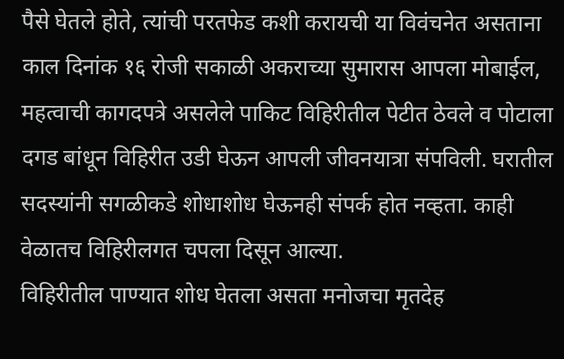पैसे घेतले होते, त्यांची परतफेड कशी करायची या विवंचनेत असताना काल दिनांक १६ रोजी सकाळी अकराच्या सुमारास आपला मोबाईल, महत्वाची कागदपत्रे असलेले पाकिट विहिरीतील पेटीत ठेवले व पोटाला दगड बांधून विहिरीत उडी घेऊन आपली जीवनयात्रा संपविली. घरातील सदस्यांनी सगळीकडे शोधाशोध घेऊनही संपर्क होत नव्हता. काही वेळातच विहिरीलगत चपला दिसून आल्या.
विहिरीतील पाण्यात शोध घेतला असता मनोजचा मृतदेह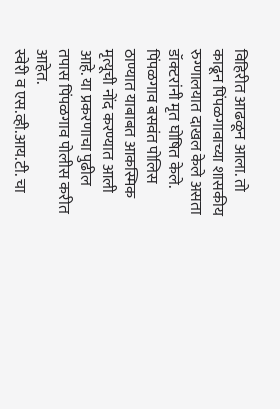विहिरीत आढळून आला. तो काढून पिंपळगावाच्या शासकीय रुग्णालयात दाखल केले असता डॉक्टरांनी मृत घोषित केले. पिंपळगाव बसवंत पोलिस ठाण्यात याबाबत आकस्मिक मृत्यूची नोंद करण्यात आली आहे. या प्रकरणाचा पुढील तपास पिंपळगाव पोलीस करीत आहेत.
स्वेरी व एस.व्ही.आय.टी. चा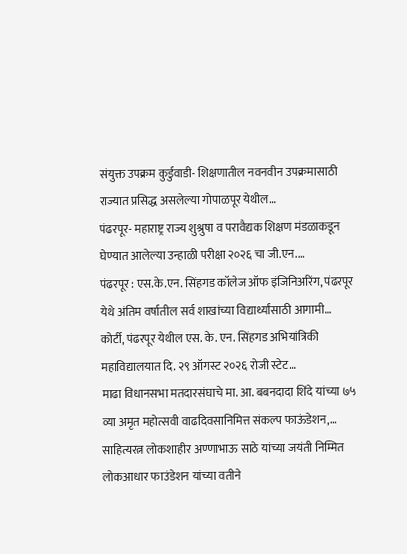संयुक्त उपक्रम कुर्डुवाडी- शिक्षणातील नवनवीन उपक्रमासाठी राज्यात प्रसिद्ध असलेल्या गोपाळपूर येथील…
पंढरपूर- महाराष्ट्र राज्य शुश्रुषा व परावैद्यक शिक्षण मंडळाकडून घेण्यात आलेल्या उन्हाळी परीक्षा २०२६ चा जी.एन.…
पंढरपूर : एस.के.एन. सिंहगड कॉलेज ऑफ इंजिनिअरिंग, पंढरपूर येथे अंतिम वर्षातील सर्व शाखांच्या विद्यार्थ्यांसाठी आगामी…
कोर्टी, पंढरपूर येथील एस. के. एन. सिंहगड अभियांत्रिकी महाविद्यालयात दि. २९ ऑगस्ट २०२६ रोजी स्टेट…
माढा विधानसभा मतदारसंघाचे मा. आ. बबनदादा शिंदे यांच्या ७५ व्या अमृत महोत्सवी वाढदिवसानिमित्त संकल्प फाऊंडेशन,…
साहित्यरत्न लोकशाहीर अण्णाभाऊ साठे यांच्या जयंती निम्मित लोकआधार फाउंडेशन यांच्या वतीने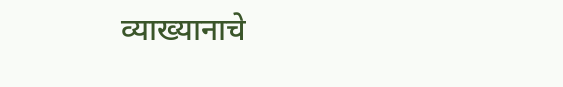व्याख्यानाचे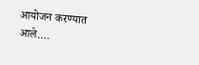आयोजन करण्यात आले.…